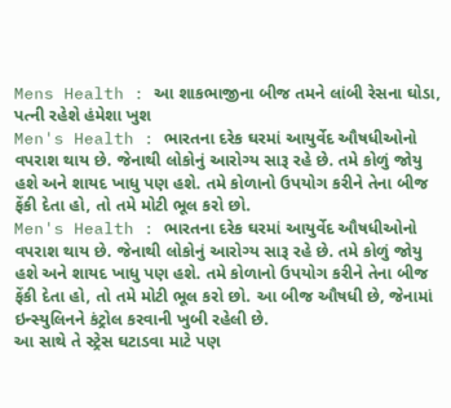Mens Health : આ શાકભાજીના બીજ તમને લાંબી રેસના ઘોડા, પત્ની રહેશે હંમેશા ખુશ
Men's Health : ભારતના દરેક ઘરમાં આયુર્વેદ ઔષધીઓનો વપરાશ થાય છે. જેનાથી લોકોનું આરોગ્ય સારૂ રહે છે. તમે કોળું જોયુ હશે અને શાયદ ખાધુ પણ હશે. તમે કોળાનો ઉપયોગ કરીને તેના બીજ ફેંકી દેતા હો, તો તમે મોટી ભૂલ કરો છો.
Men's Health : ભારતના દરેક ઘરમાં આયુર્વેદ ઔષધીઓનો વપરાશ થાય છે. જેનાથી લોકોનું આરોગ્ય સારૂ રહે છે. તમે કોળું જોયુ હશે અને શાયદ ખાધુ પણ હશે. તમે કોળાનો ઉપયોગ કરીને તેના બીજ ફેંકી દેતા હો, તો તમે મોટી ભૂલ કરો છો. આ બીજ ઔષધી છે, જેનામાં ઇન્સ્યુલિનને કંટ્રોલ કરવાની ખુબી રહેલી છે.
આ સાથે તે સ્ટ્રેસ ઘટાડવા માટે પણ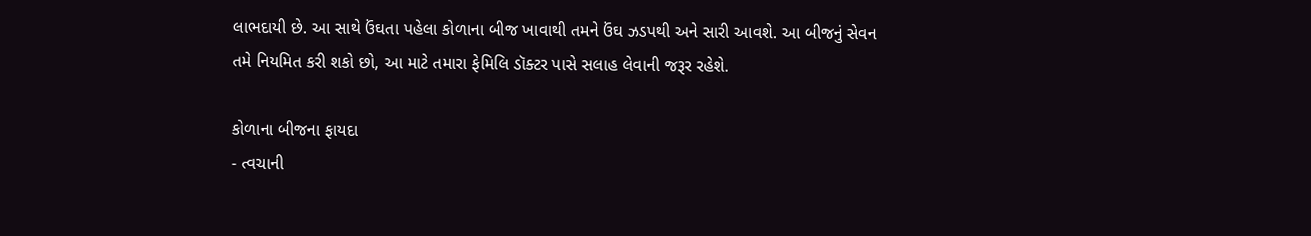લાભદાયી છે. આ સાથે ઉંઘતા પહેલા કોળાના બીજ ખાવાથી તમને ઉંઘ ઝડપથી અને સારી આવશે. આ બીજનું સેવન તમે નિયમિત કરી શકો છો, આ માટે તમારા ફેમિલિ ડૉક્ટર પાસે સલાહ લેવાની જરૂર રહેશે.

કોળાના બીજના ફાયદા
- ત્વચાની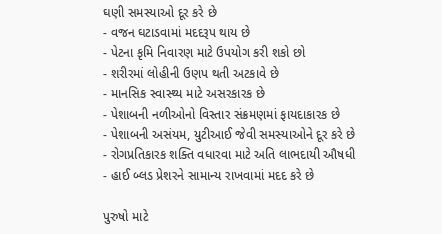ઘણી સમસ્યાઓ દૂર કરે છે
- વજન ઘટાડવામાં મદદરૂપ થાય છે
- પેટના કૃમિ નિવારણ માટે ઉપયોગ કરી શકો છો
- શરીરમાં લોહીની ઉણપ થતી અટકાવે છે
- માનસિક સ્વાસ્થ્ય માટે અસરકારક છે
- પેશાબની નળીઓનો વિસ્તાર સંક્રમણમાં ફાયદાકારક છે
- પેશાબની અસંયમ, યુટીઆઈ જેવી સમસ્યાઓને દૂર કરે છે
- રોગપ્રતિકારક શક્તિ વધારવા માટે અતિ લાભદાયી ઔષધી
- હાઈ બ્લડ પ્રેશરને સામાન્ય રાખવામાં મદદ કરે છે

પુરુષો માટે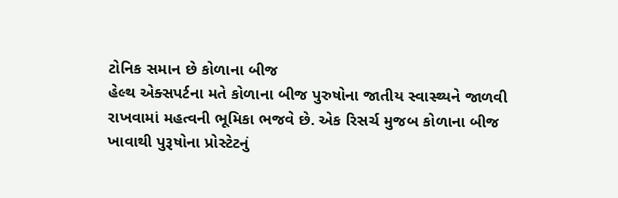ટોનિક સમાન છે કોળાના બીજ
હેલ્થ એક્સપર્ટના મતે કોળાના બીજ પુરુષોના જાતીય સ્વાસ્થ્યને જાળવી રાખવામાં મહત્વની ભૂમિકા ભજવે છે. એક રિસર્ચ મુજબ કોળાના બીજ ખાવાથી પુરૂષોના પ્રોસ્ટેટનું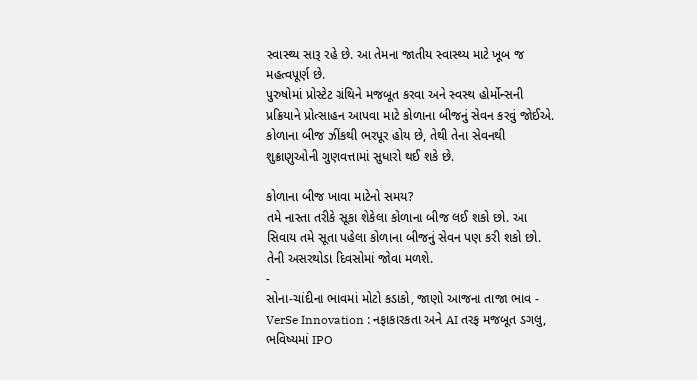સ્વાસ્થ્ય સારૂ રહે છે. આ તેમના જાતીય સ્વાસ્થ્ય માટે ખૂબ જ મહત્વપૂર્ણ છે.
પુરુષોમાં પ્રોસ્ટેટ ગ્રંથિને મજબૂત કરવા અને સ્વસ્થ હોર્મોન્સની પ્રક્રિયાને પ્રોત્સાહન આપવા માટે કોળાના બીજનું સેવન કરવું જોઈએ. કોળાના બીજ ઝીંકથી ભરપૂર હોય છે, તેથી તેના સેવનથી શુક્રાણુઓની ગુણવત્તામાં સુધારો થઈ શકે છે.

કોળાના બીજ ખાવા માટેનો સમય?
તમે નાસ્તા તરીકે સૂકા શેકેલા કોળાના બીજ લઈ શકો છો. આ સિવાય તમે સૂતા પહેલા કોળાના બીજનું સેવન પણ કરી શકો છો. તેની અસરથોડા દિવસોમાં જોવા મળશે.
-
સોના-ચાંદીના ભાવમાં મોટો કડાકો, જાણો આજના તાજા ભાવ -
VerSe Innovation : નફાકારકતા અને AI તરફ મજબૂત ડગલુ, ભવિષ્યમાં IPO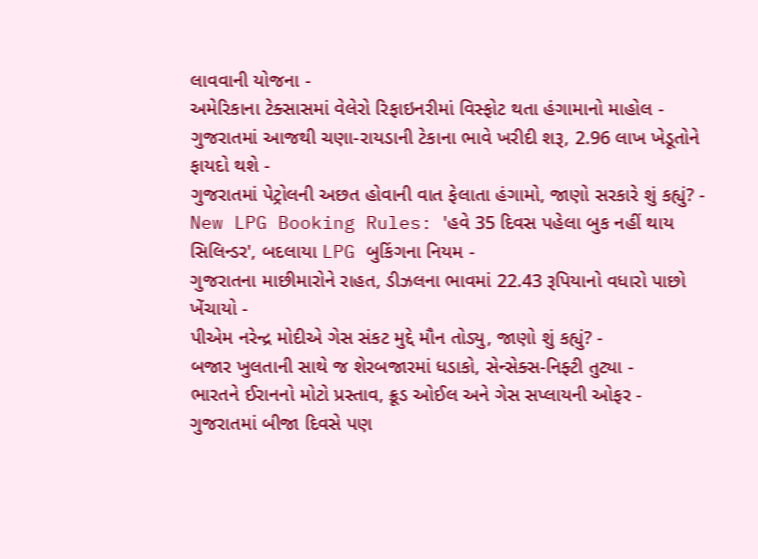લાવવાની યોજના -
અમેરિકાના ટેક્સાસમાં વેલેરો રિફાઇનરીમાં વિસ્ફોટ થતા હંગામાનો માહોલ -
ગુજરાતમાં આજથી ચણા-રાયડાની ટેકાના ભાવે ખરીદી શરૂ, 2.96 લાખ ખેડૂતોને ફાયદો થશે -
ગુજરાતમાં પેટ્રોલની અછત હોવાની વાત ફેલાતા હંગામો, જાણો સરકારે શું કહ્યું? -
New LPG Booking Rules: 'હવે 35 દિવસ પહેલા બુક નહીં થાય સિલિન્ડર', બદલાયા LPG બુકિંગના નિયમ -
ગુજરાતના માછીમારોને રાહત, ડીઝલના ભાવમાં 22.43 રૂપિયાનો વધારો પાછો ખેંચાયો -
પીએમ નરેન્દ્ર મોદીએ ગેસ સંકટ મુદ્દે મૌન તોડ્યુ, જાણો શું કહ્યું? -
બજાર ખુલતાની સાથે જ શેરબજારમાં ધડાકો, સેન્સેક્સ-નિફ્ટી તુટ્યા -
ભારતને ઈરાનનો મોટો પ્રસ્તાવ, ક્રૂડ ઓઈલ અને ગેસ સપ્લાયની ઓફર -
ગુજરાતમાં બીજા દિવસે પણ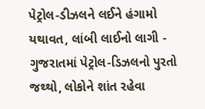પેટ્રોલ-ડીઝલને લઈને હંગામો યથાવત, લાંબી લાઈનો લાગી -
ગુજરાતમાં પેટ્રોલ-ડિઝલનો પુરતો જથ્થો, લોકોને શાંત રહેવા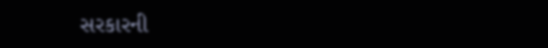સરકારની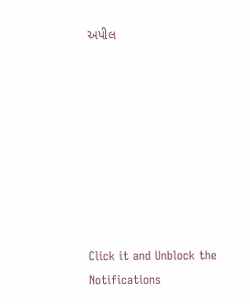અપીલ








Click it and Unblock the Notifications